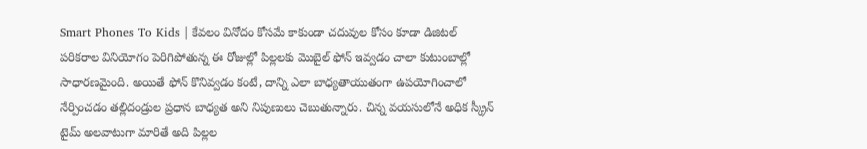Smart Phones To Kids | కేవలం వినోదం కోసమే కాకుండా చదువుల కోసం కూడా డిజిటల్ పరికరాల వినియోగం పెరిగిపోతున్న ఈ రోజుల్లో పిల్లలకు మొబైల్ ఫోన్ ఇవ్వడం చాలా కుటుంబాల్లో సాధారణమైంది. అయితే ఫోన్ కొనివ్వడం కంటే, దాన్ని ఎలా బాధ్యతాయుతంగా ఉపయోగించాలో నేర్పించడం తల్లిదండ్రుల ప్రధాన బాధ్యత అని నిపుణులు చెబుతున్నారు. చిన్న వయసులోనే అధిక స్క్రీన్ టైమ్ అలవాటుగా మారితే అది పిల్లల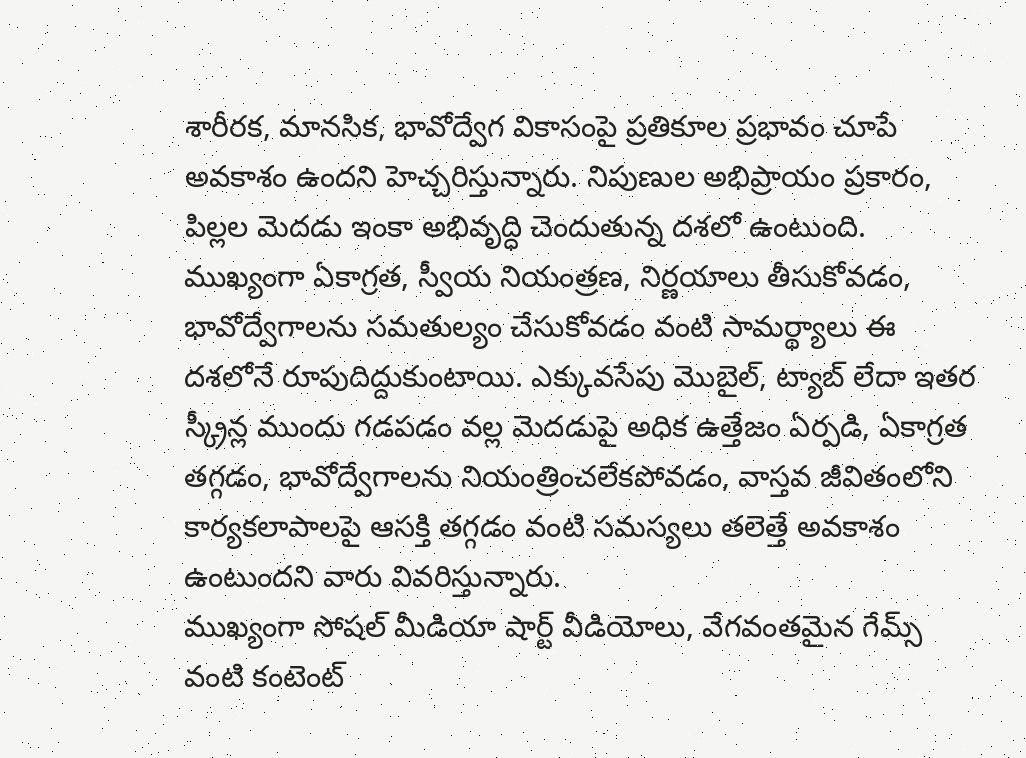శారీరక, మానసిక, భావోద్వేగ వికాసంపై ప్రతికూల ప్రభావం చూపే అవకాశం ఉందని హెచ్చరిస్తున్నారు. నిపుణుల అభిప్రాయం ప్రకారం, పిల్లల మెదడు ఇంకా అభివృద్ధి చెందుతున్న దశలో ఉంటుంది. ముఖ్యంగా ఏకాగ్రత, స్వీయ నియంత్రణ, నిర్ణయాలు తీసుకోవడం, భావోద్వేగాలను సమతుల్యం చేసుకోవడం వంటి సామర్థ్యాలు ఈ దశలోనే రూపుదిద్దుకుంటాయి. ఎక్కువసేపు మొబైల్, ట్యాబ్ లేదా ఇతర స్క్రీన్ల ముందు గడపడం వల్ల మెదడుపై అధిక ఉత్తేజం ఏర్పడి, ఏకాగ్రత తగ్గడం, భావోద్వేగాలను నియంత్రించలేకపోవడం, వాస్తవ జీవితంలోని కార్యకలాపాలపై ఆసక్తి తగ్గడం వంటి సమస్యలు తలెత్తే అవకాశం ఉంటుందని వారు వివరిస్తున్నారు.
ముఖ్యంగా సోషల్ మీడియా షార్ట్ వీడియోలు, వేగవంతమైన గేమ్స్ వంటి కంటెంట్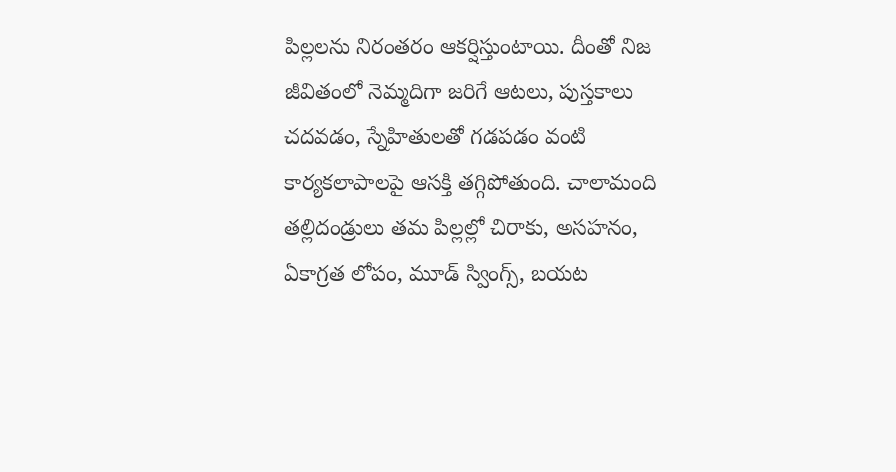పిల్లలను నిరంతరం ఆకర్షిస్తుంటాయి. దీంతో నిజ జీవితంలో నెమ్మదిగా జరిగే ఆటలు, పుస్తకాలు చదవడం, స్నేహితులతో గడపడం వంటి కార్యకలాపాలపై ఆసక్తి తగ్గిపోతుంది. చాలామంది తల్లిదండ్రులు తమ పిల్లల్లో చిరాకు, అసహనం, ఏకాగ్రత లోపం, మూడ్ స్వింగ్స్, బయట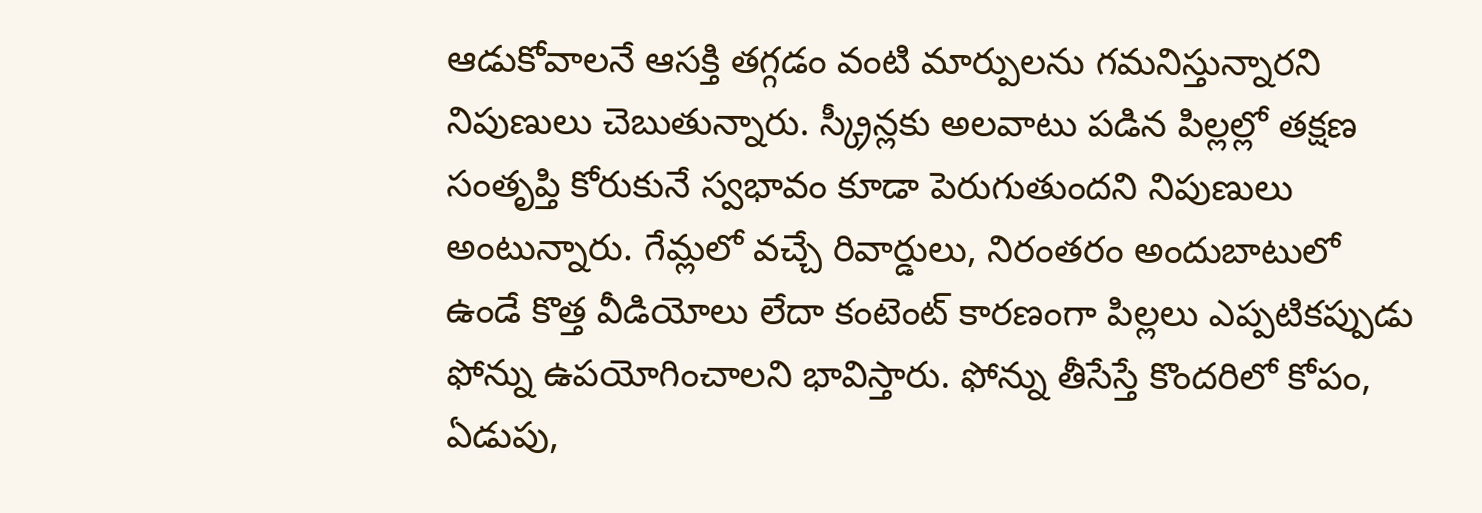ఆడుకోవాలనే ఆసక్తి తగ్గడం వంటి మార్పులను గమనిస్తున్నారని నిపుణులు చెబుతున్నారు. స్క్రీన్లకు అలవాటు పడిన పిల్లల్లో తక్షణ సంతృప్తి కోరుకునే స్వభావం కూడా పెరుగుతుందని నిపుణులు అంటున్నారు. గేమ్లలో వచ్చే రివార్డులు, నిరంతరం అందుబాటులో ఉండే కొత్త వీడియోలు లేదా కంటెంట్ కారణంగా పిల్లలు ఎప్పటికప్పుడు ఫోన్ను ఉపయోగించాలని భావిస్తారు. ఫోన్ను తీసేస్తే కొందరిలో కోపం, ఏడుపు,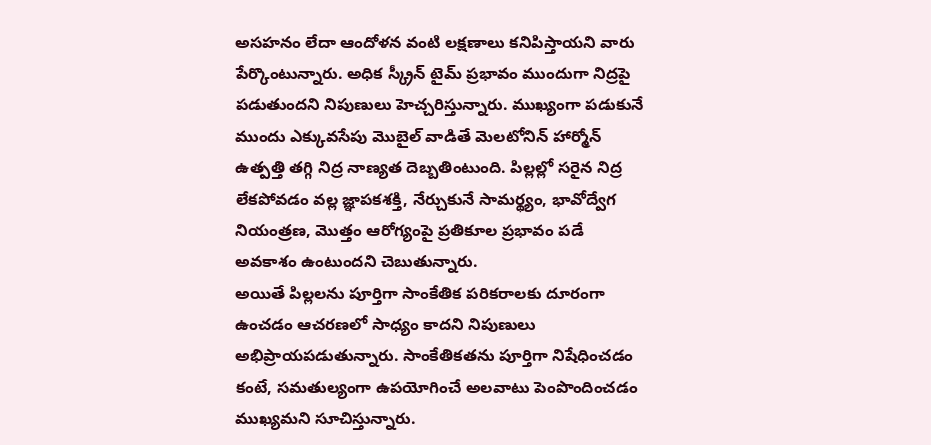అసహనం లేదా ఆందోళన వంటి లక్షణాలు కనిపిస్తాయని వారు పేర్కొంటున్నారు. అధిక స్క్రీన్ టైమ్ ప్రభావం ముందుగా నిద్రపై పడుతుందని నిపుణులు హెచ్చరిస్తున్నారు. ముఖ్యంగా పడుకునే ముందు ఎక్కువసేపు మొబైల్ వాడితే మెలటోనిన్ హార్మోన్ ఉత్పత్తి తగ్గి నిద్ర నాణ్యత దెబ్బతింటుంది. పిల్లల్లో సరైన నిద్ర లేకపోవడం వల్ల జ్ఞాపకశక్తి, నేర్చుకునే సామర్థ్యం, భావోద్వేగ నియంత్రణ, మొత్తం ఆరోగ్యంపై ప్రతికూల ప్రభావం పడే అవకాశం ఉంటుందని చెబుతున్నారు.
అయితే పిల్లలను పూర్తిగా సాంకేతిక పరికరాలకు దూరంగా ఉంచడం ఆచరణలో సాధ్యం కాదని నిపుణులు అభిప్రాయపడుతున్నారు. సాంకేతికతను పూర్తిగా నిషేధించడం కంటే, సమతుల్యంగా ఉపయోగించే అలవాటు పెంపొందించడం ముఖ్యమని సూచిస్తున్నారు.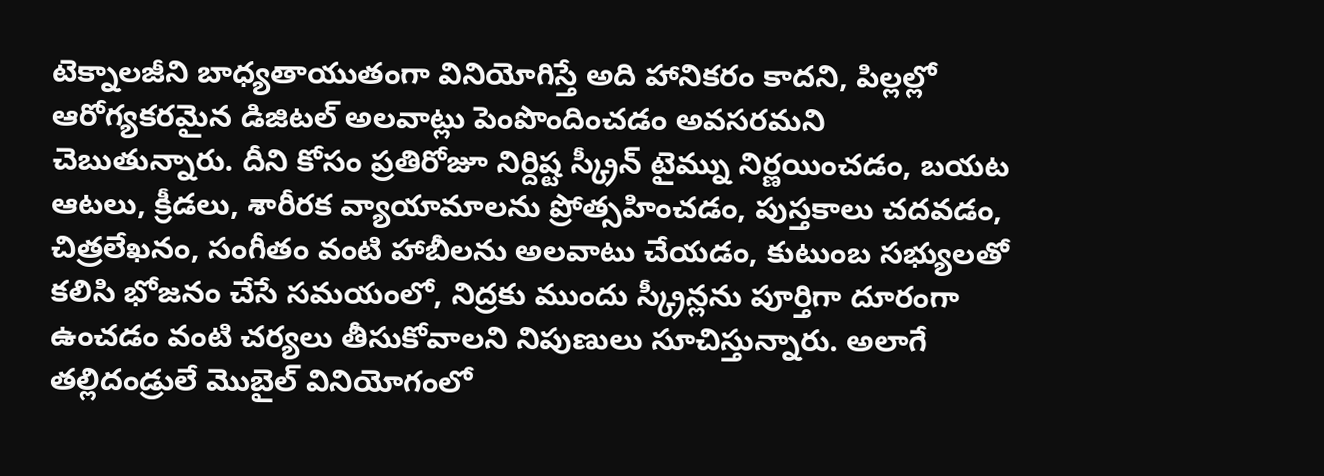టెక్నాలజీని బాధ్యతాయుతంగా వినియోగిస్తే అది హానికరం కాదని, పిల్లల్లో ఆరోగ్యకరమైన డిజిటల్ అలవాట్లు పెంపొందించడం అవసరమని చెబుతున్నారు. దీని కోసం ప్రతిరోజూ నిర్దిష్ట స్క్రీన్ టైమ్ను నిర్ణయించడం, బయట ఆటలు, క్రీడలు, శారీరక వ్యాయామాలను ప్రోత్సహించడం, పుస్తకాలు చదవడం, చిత్రలేఖనం, సంగీతం వంటి హాబీలను అలవాటు చేయడం, కుటుంబ సభ్యులతో కలిసి భోజనం చేసే సమయంలో, నిద్రకు ముందు స్క్రీన్లను పూర్తిగా దూరంగా ఉంచడం వంటి చర్యలు తీసుకోవాలని నిపుణులు సూచిస్తున్నారు. అలాగే తల్లిదండ్రులే మొబైల్ వినియోగంలో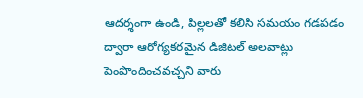ఆదర్శంగా ఉండి, పిల్లలతో కలిసి సమయం గడపడం ద్వారా ఆరోగ్యకరమైన డిజిటల్ అలవాట్లు పెంపొందించవచ్చని వారు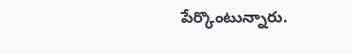పేర్కొంటున్నారు.